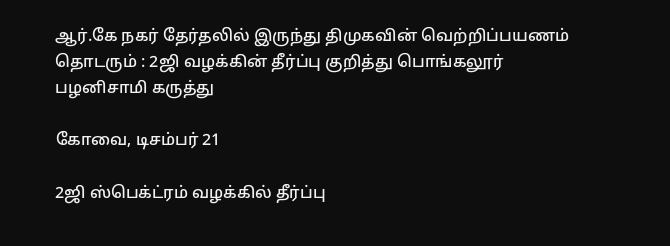ஆர்.கே நகர் தேர்தலில் இருந்து திமுகவின் வெற்றிப்பயணம் தொடரும் : 2ஜி வழக்கின் தீர்ப்பு குறித்து பொங்கலூர் பழனிசாமி கருத்து

கோவை, டிசம்பர் 21

2ஜி ஸ்பெக்ட்ரம் வழக்கில் தீர்ப்பு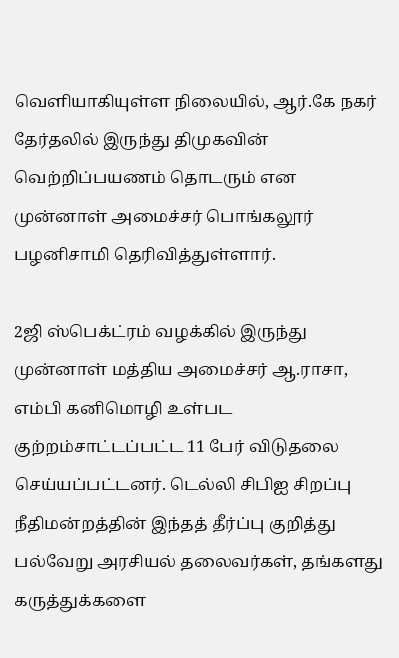வெளியாகியுள்ள நிலையில், ஆர்.கே நகர் தேர்தலில் இருந்து திமுகவின் வெற்றிப்பயணம் தொடரும் என முன்னாள் அமைச்சர் பொங்கலூர் பழனிசாமி தெரிவித்துள்ளார்.

2ஜி ஸ்பெக்ட்ரம் வழக்கில் இருந்து முன்னாள் மத்திய அமைச்சர் ஆ.ராசா, எம்பி கனிமொழி உள்பட குற்றம்சாட்டப்பட்ட 11 பேர் விடுதலை செய்யப்பட்டனர். டெல்லி சிபிஐ சிறப்பு நீதிமன்றத்தின் இந்தத் தீர்ப்பு குறித்து பல்வேறு அரசியல் தலைவர்கள், தங்களது கருத்துக்களை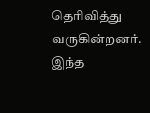தெரிவித்து வருகின்றனர். இந்த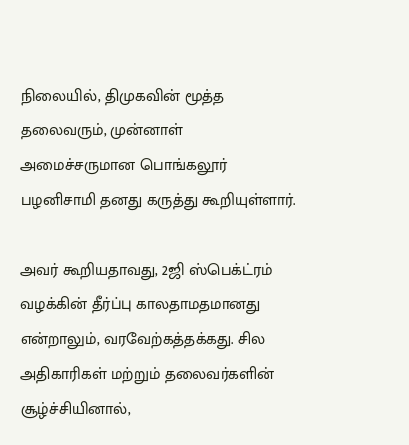நிலையில், திமுகவின் மூத்த தலைவரும், முன்னாள் அமைச்சருமான பொங்கலூர் பழனிசாமி தனது கருத்து கூறியுள்ளார்.

அவர் கூறியதாவது, 2ஜி ஸ்பெக்ட்ரம் வழக்கின் தீர்ப்பு காலதாமதமானது என்றாலும், வரவேற்கத்தக்கது. சில அதிகாரிகள் மற்றும் தலைவர்களின் சூழ்ச்சியினால்,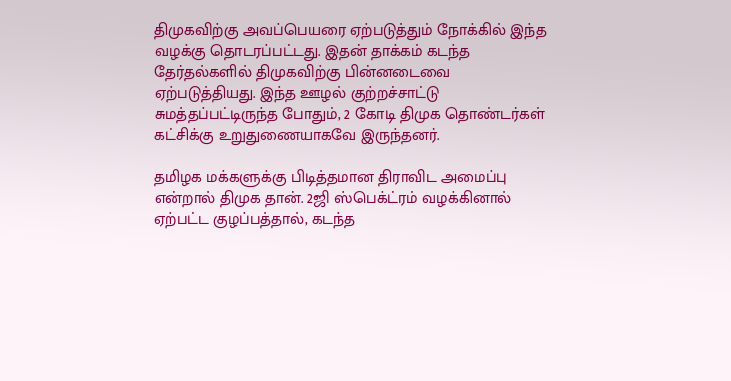திமுகவிற்கு அவப்பெயரை ஏற்படுத்தும் நோக்கில் இந்த வழக்கு தொடரப்பட்டது. இதன் தாக்கம் கடந்த தேர்தல்களில் திமுகவிற்கு பின்னடைவை ஏற்படுத்தியது. இந்த ஊழல் குற்றச்சாட்டு சுமத்தப்பட்டிருந்த போதும், 2 கோடி திமுக தொண்டர்கள் கட்சிக்கு உறுதுணையாகவே இருந்தனர்.

தமிழக மக்களுக்கு பிடித்தமான திராவிட அமைப்பு என்றால் திமுக தான். 2ஜி ஸ்பெக்ட்ரம் வழக்கினால் ஏற்பட்ட குழப்பத்தால், கடந்த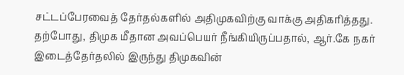சட்டப்பேரவைத் தேர்தல்களில் அதிமுகவிற்கு வாக்கு அதிகரித்தது. தற்போது, திமுக மீதான அவப்பெயர் நீங்கியிருப்பதால், ஆர்.கே நகர் இடைத்தேர்தலில் இருந்து திமுகவின்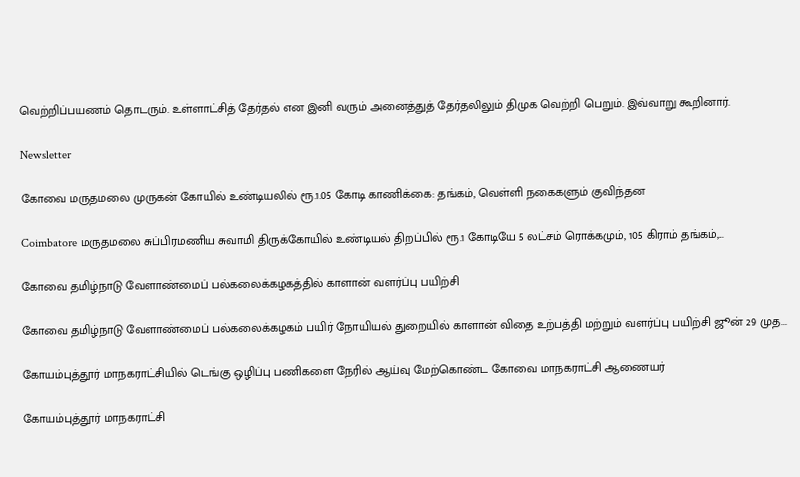வெற்றிப்பயணம் தொடரும். உள்ளாட்சித் தேர்தல் என இனி வரும் அனைத்துத் தேர்தலிலும் திமுக வெற்றி பெறும். இவ்வாறு கூறினார்.

Newsletter

கோவை மருதமலை முருகன் கோயில் உண்டியலில் ரூ.1.05 கோடி காணிக்கை: தங்கம், வெள்ளி நகைகளும் குவிந்தன

Coimbatore மருதமலை சுப்பிரமணிய சுவாமி திருக்கோயில் உண்டியல் திறப்பில் ரூ.1 கோடியே 5 லட்சம் ரொக்கமும், 105 கிராம் தங்கம்,...

கோவை தமிழ்நாடு வேளாண்மைப் பல்கலைக்கழகத்தில் காளான் வளர்ப்பு பயிற்சி

கோவை தமிழ்நாடு வேளாண்மைப் பல்கலைக்கழகம் பயிர் நோயியல் துறையில் காளான் விதை உற்பத்தி மற்றும் வளர்ப்பு பயிற்சி ஜூன் 29 முத...

கோயம்புத்தூர் மாநகராட்சியில் டெங்கு ஒழிப்பு பணிகளை நேரில் ஆய்வு மேற்கொண்ட கோவை மாநகராட்சி ஆணையர்

கோயம்புத்தூர் மாநகராட்சி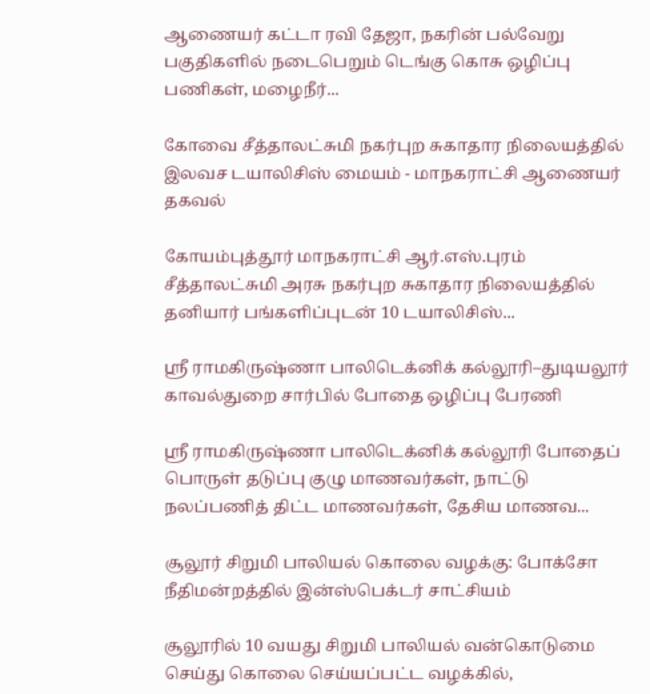ஆணையர் கட்டா ரவி தேஜா, நகரின் பல்வேறு பகுதிகளில் நடைபெறும் டெங்கு கொசு ஒழிப்பு பணிகள், மழைநீர்...

கோவை சீத்தாலட்சுமி நகர்புற சுகாதார நிலையத்தில் இலவச டயாலிசிஸ் மையம் - மாநகராட்சி ஆணையர் தகவல்

கோயம்புத்தூர் மாநகராட்சி ஆர்.எஸ்.புரம் சீத்தாலட்சுமி அரசு நகர்புற சுகாதார நிலையத்தில் தனியார் பங்களிப்புடன் 10 டயாலிசிஸ்...

ஸ்ரீ ராமகிருஷ்ணா பாலிடெக்னிக் கல்லூரி–துடியலூர் காவல்துறை சார்பில் போதை ஒழிப்பு பேரணி

ஸ்ரீ ராமகிருஷ்ணா பாலிடெக்னிக் கல்லூரி போதைப் பொருள் தடுப்பு குழு மாணவர்கள், நாட்டு நலப்பணித் திட்ட மாணவர்கள், தேசிய மாணவ...

சூலூர் சிறுமி பாலியல் கொலை வழக்கு: போக்சோ நீதிமன்றத்தில் இன்ஸ்பெக்டர் சாட்சியம்

சூலூரில் 10 வயது சிறுமி பாலியல் வன்கொடுமை செய்து கொலை செய்யப்பட்ட வழக்கில்,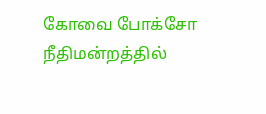கோவை போக்சோ நீதிமன்றத்தில்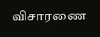விசாரணை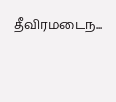தீவிரமடைந...